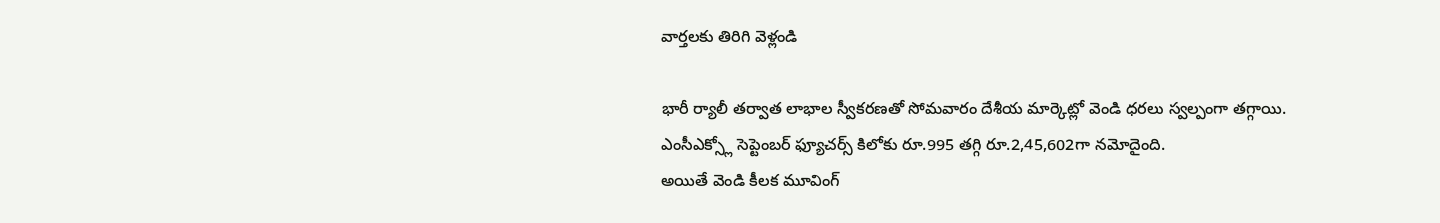వార్తలకు తిరిగి వెళ్లండి

భారీ ర్యాలీ తర్వాత లాభాల స్వీకరణతో సోమవారం దేశీయ మార్కెట్లో వెండి ధరలు స్వల్పంగా తగ్గాయి. ఎంసీఎక్స్లో సెప్టెంబర్ ఫ్యూచర్స్ కిలోకు రూ.995 తగ్గి రూ.2,45,602గా నమోదైంది.
అయితే వెండి కీలక మూవింగ్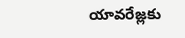యావరేజ్లకు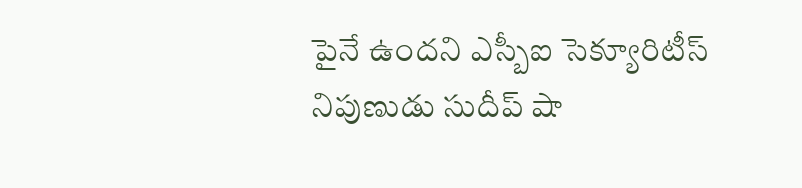పైనే ఉందని ఎస్బీఐ సెక్యూరిటీస్ నిపుణుడు సుదీప్ షా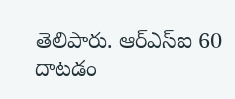తెలిపారు. ఆర్ఎస్ఐ 60 దాటడం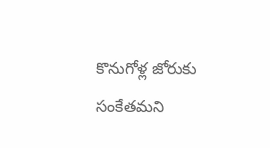కొనుగోళ్ల జోరుకు సంకేతమని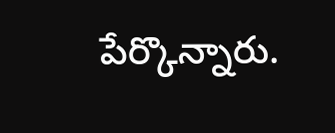పేర్కొన్నారు.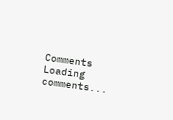Comments
Loading comments...